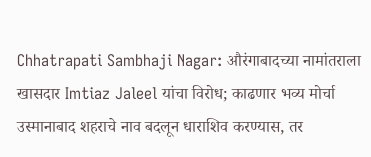Chhatrapati Sambhaji Nagar: औरंगाबादच्या नामांतराला खासदार Imtiaz Jaleel यांचा विरोध; काढणार भव्य मोर्चा
उस्मानाबाद शहराचे नाव बदलून धाराशिव करण्यास, तर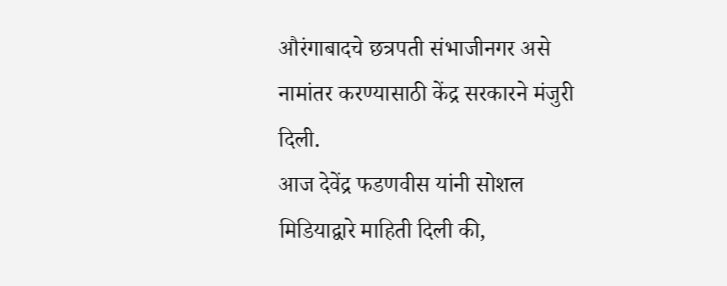औरंगाबादचे छत्रपती संभाजीनगर असे नामांतर करण्यासाठी केंद्र सरकारने मंजुरी दिली.
आज देवेंद्र फडणवीस यांनी सोशल मिडियाद्वारे माहिती दिली की,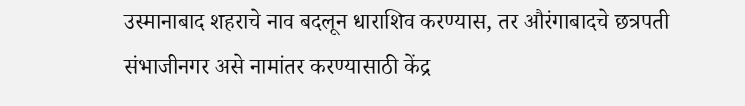उस्मानाबाद शहराचे नाव बदलून धाराशिव करण्यास, तर औरंगाबादचे छत्रपती संभाजीनगर असे नामांतर करण्यासाठी केंद्र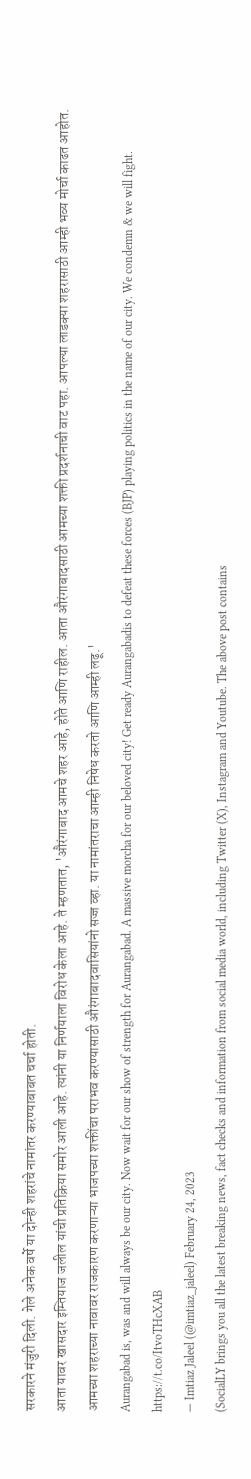सरकारने मंजुरी दिली. गेले अनेक वर्षे या दोन्ही शहरांचे नामांतर करण्याबाबत चर्चा होती.
आता यावर खासदार इम्तियाज जलील यांची प्रतिक्रिया समोर आली आहे. त्यांनी या निर्णयाला विरोध केला आहे. ते म्हणतात, 'औरंगाबाद आमचे शहर आहे, होते आणि राहील. आता औरंगाबादसाठी आमच्या शक्ती प्रदर्शनाची वाट पहा. आपल्या लाडक्या शहरासाठी आम्ही भव्य मोर्चा काढत आहोत. आमच्या शहराच्या नावावर राजकारण करणाऱ्या भाजपच्या शक्तींचा पराभव करण्यासाठी औरंगाबादवासियांनो सज्ज व्हा. या नामांतराचा आम्ही निषेध करतो आणि आम्ही लढू.'
Aurangabad is, was and will always be our city. Now wait for our show of strength for Aurangabad. A massive morcha for our beloved city! Get ready Aurangabadis to defeat these forces (BJP) playing politics in the name of our city. We condemn & we will fight. https://t.co/ItvoTHcXAB
— Imtiaz Jaleel (@imtiaz_jaleel) February 24, 2023
(SocialLY brings you all the latest breaking news, fact checks and information from social media world, including Twitter (X), Instagram and Youtube. The above post contains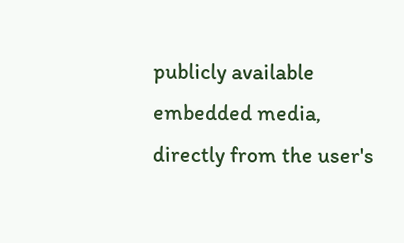publicly available embedded media, directly from the user's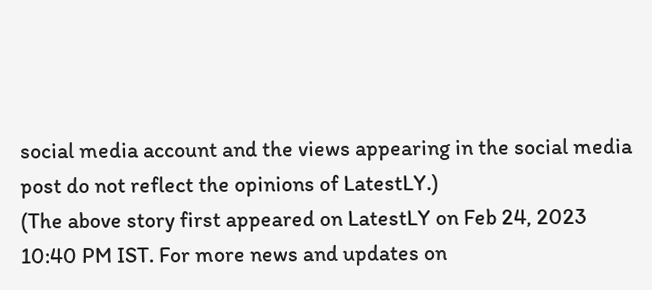social media account and the views appearing in the social media post do not reflect the opinions of LatestLY.)
(The above story first appeared on LatestLY on Feb 24, 2023 10:40 PM IST. For more news and updates on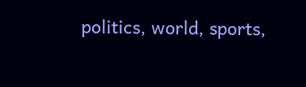politics, world, sports,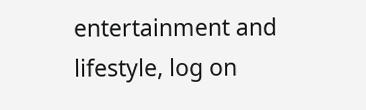entertainment and lifestyle, log on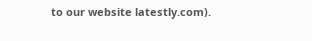to our website latestly.com).